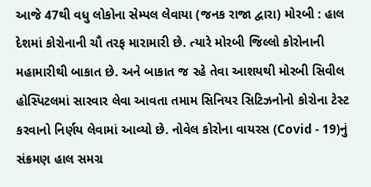આજે 47થી વધુ લોકોના સેમ્પલ લેવાયા (જનક રાજા દ્વારા) મોરબી : હાલ દેશમાં કોરોનાની ચૌ તરફ મારામારી છે. ત્યારે મોરબી જિલ્લો કોરોનાની મહામારીથી બાકાત છે. અને બાકાત જ રહે તેવા આશયથી મોરબી સિવીલ હોસ્પિટલમાં સારવાર લેવા આવતા તમામ સિનિયર સિટિઝનોનો કોરોના ટેસ્ટ કરવાનો નિર્ણય લેવામાં આવ્યો છે. નોવેલ કોરોના વાયરસ (Covid - 19)નું સંક્રમણ હાલ સમગ્ર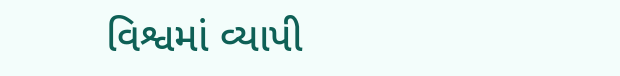વિશ્વમાં વ્યાપી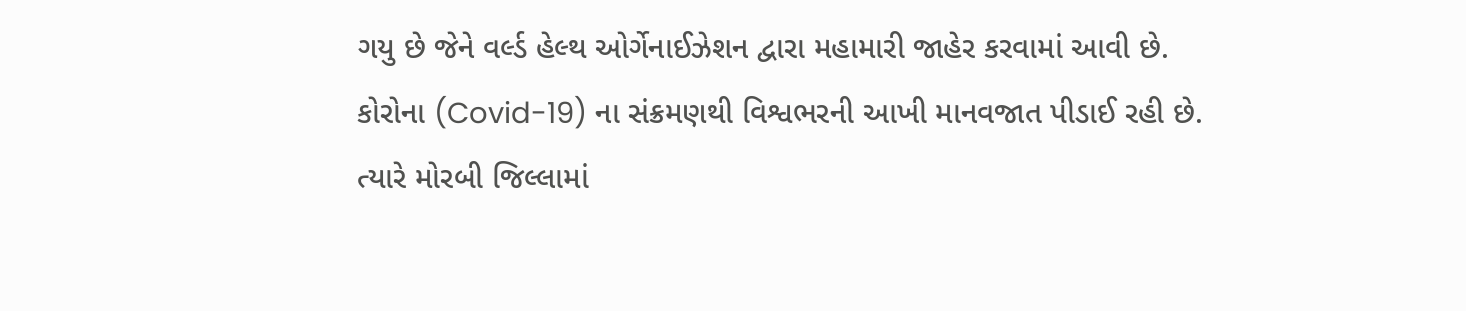ગયુ છે જેને વર્લ્ડ હેલ્થ ઓર્ગેનાઈઝેશન દ્વારા મહામારી જાહેર કરવામાં આવી છે. કોરોના (Covid-19) ના સંક્રમણથી વિશ્વભરની આખી માનવજાત પીડાઈ રહી છે. ત્યારે મોરબી જિલ્લામાં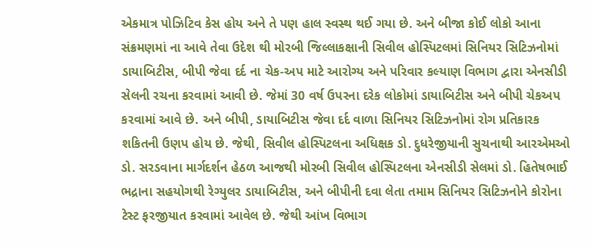એકમાત્ર પોઝિટિવ કેસ હોય અને તે પણ હાલ સ્વસ્થ થઈ ગયા છે. અને બીજા કોઈ લોકો આના સંક્રમણમાં ના આવે તેવા ઉદેશ થી મોરબી જિલ્લાકક્ષાની સિવીલ હોસ્પિટલમાં સિનિયર સિટિઝનોમાં ડાયાબિટીસ, બીપી જેવા દર્દ ના ચેક-અપ માટે આરોગ્ય અને પરિવાર કલ્યાણ વિભાગ દ્વારા એનસીડી સેલની રચના કરવામાં આવી છે. જેમાં 30 વર્ષ ઉપરના દરેક લોકોમાં ડાયાબિટીસ અને બીપી ચેકઅપ કરવામાં આવે છે. અને બીપી, ડાયાબિટીસ જેવા દર્દ વાળા સિનિયર સિટિઝનોમાં રોગ પ્રતિકારક શકિતની ઉણપ હોય છે. જેથી, સિવીલ હોસ્પિટલના અધિક્ષક ડો. દુધરેજીયાની સુચનાથી આરએમઓ ડો. સરડવાના માર્ગદર્શન હેઠળ આજથી મોરબી સિવીલ હોસ્પિટલના એનસીડી સેલમાં ડો. હિતેષભાઈ ભદ્રાના સહયોગથી રેગ્યુલર ડાયાબિટીસ, અને બીપીની દવા લેતા તમામ સિનિયર સિટિઝનોને કોરોના ટેસ્ટ ફરજીયાત કરવામાં આવેલ છે. જેથી આંખ વિભાગ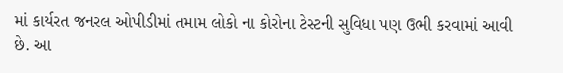માં કાર્યરત જનરલ ઓપીડીમાં તમામ લોકો ના કોરોના ટેસ્ટની સુવિધા પણ ઉભી કરવામાં આવી છે. આ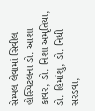સેમ્પલ લેવામાં સિવીલ હોસ્પિટલના ડો. આશા કાવર, ડો. નિશા અમૃતિયા, ડો. હિમાંશુ, ડો. નિધી સરડવા,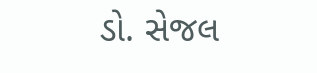ડો. સેજલ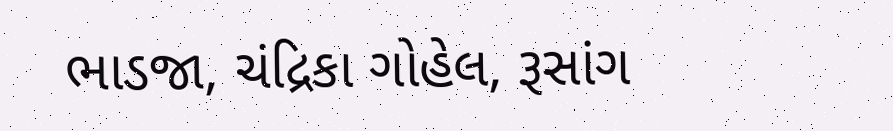ભાડજા, ચંદ્રિકા ગોહેલ, રૂસાંગ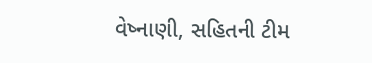વેષ્નાણી, સહિતની ટીમ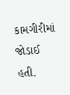કામગીરીમાં જોડાઈ હતી.